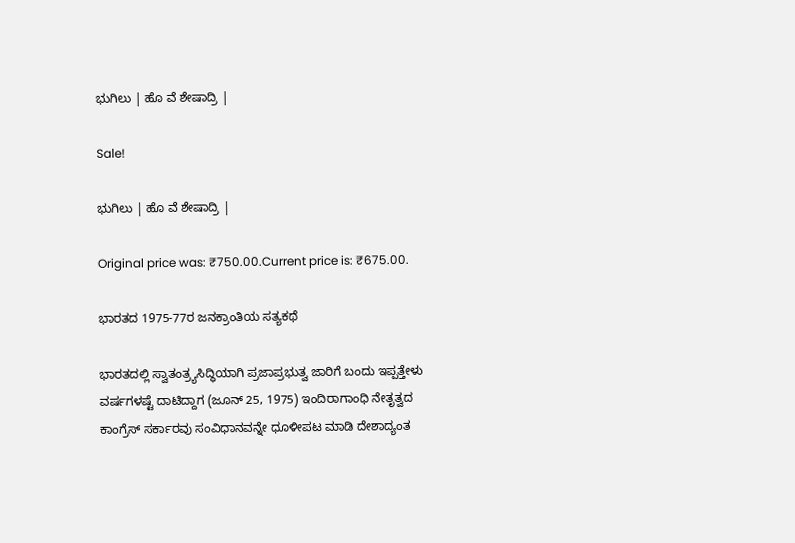ಭುಗಿಲು | ಹೊ ವೆ ಶೇಷಾದ್ರಿ |

Sale!

ಭುಗಿಲು | ಹೊ ವೆ ಶೇಷಾದ್ರಿ |

Original price was: ₹750.00.Current price is: ₹675.00.

ಭಾರತದ 1975-77ರ ಜನಕ್ರಾಂತಿಯ ಸತ್ಯಕಥೆ

ಭಾರತದಲ್ಲಿ ಸ್ವಾತಂತ್ರ್ಯಸಿದ್ಧಿಯಾಗಿ ಪ್ರಜಾಪ್ರಭುತ್ವ ಜಾರಿಗೆ ಬಂದು ಇಪ್ಪತ್ತೇಳು ವರ್ಷಗಳಷ್ಟೆ ದಾಟಿದ್ದಾಗ (ಜೂನ್ 25, 1975) ಇಂದಿರಾಗಾಂಧಿ ನೇತೃತ್ವದ ಕಾಂಗ್ರೆಸ್ ಸರ್ಕಾರವು ಸಂವಿಧಾನವನ್ನೇ ಧೂಳೀಪಟ ಮಾಡಿ ದೇಶಾದ್ಯಂತ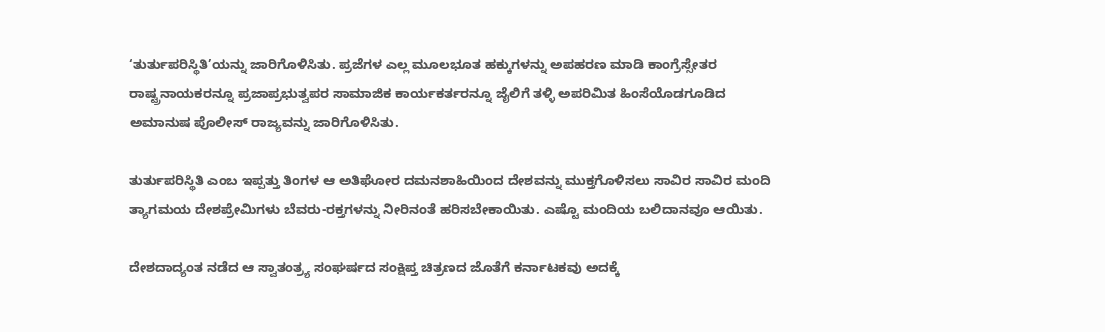‘ತುರ್ತುಪರಿಸ್ಥಿತಿ’ಯನ್ನು ಜಾರಿಗೊಳಿಸಿತು. ಪ್ರಜೆಗಳ ಎಲ್ಲ ಮೂಲಭೂತ ಹಕ್ಕುಗಳನ್ನು ಅಪಹರಣ ಮಾಡಿ ಕಾಂಗ್ರೆಸ್ಸೇತರ ರಾಷ್ಟ್ರನಾಯಕರನ್ನೂ ಪ್ರಜಾಪ್ರಭುತ್ವಪರ ಸಾಮಾಜಿಕ ಕಾರ್ಯಕರ್ತರನ್ನೂ ಜೈಲಿಗೆ ತಳ್ಳಿ ಅಪರಿಮಿತ ಹಿಂಸೆಯೊಡಗೂಡಿದ ಅಮಾನುಷ ಪೊಲೀಸ್ ರಾಜ್ಯವನ್ನು ಜಾರಿಗೊಳಿಸಿತು.

ತುರ್ತುಪರಿಸ್ಥಿತಿ ಎಂಬ ಇಪ್ಪತ್ತು ತಿಂಗಳ ಆ ಅತಿಘೋರ ದಮನಶಾಹಿಯಿಂದ ದೇಶವನ್ನು ಮುಕ್ತಗೊಳಿಸಲು ಸಾವಿರ ಸಾವಿರ ಮಂದಿ ತ್ಯಾಗಮಯ ದೇಶಪ್ರೇಮಿಗಳು ಬೆವರು-ರಕ್ತಗಳನ್ನು ನೀರಿನಂತೆ ಹರಿಸಬೇಕಾಯಿತು. ಎಷ್ಟೊ ಮಂದಿಯ ಬಲಿದಾನವೂ ಆಯಿತು.

ದೇಶದಾದ್ಯಂತ ನಡೆದ ಆ ಸ್ವಾತಂತ್ರ್ಯ ಸಂಘರ್ಷದ ಸಂಕ್ಷಿಪ್ತ ಚಿತ್ರಣದ ಜೊತೆಗೆ ಕರ್ನಾಟಕವು ಅದಕ್ಕೆ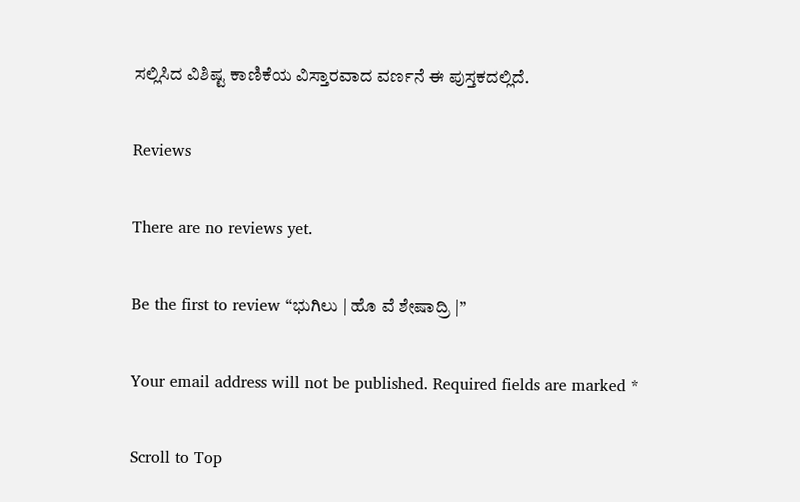ಸಲ್ಲಿಸಿದ ವಿಶಿಷ್ಟ ಕಾಣಿಕೆಯ ವಿಸ್ತಾರವಾದ ವರ್ಣನೆ ಈ ಪುಸ್ತಕದಲ್ಲಿದೆ.

Reviews

There are no reviews yet.

Be the first to review “ಭುಗಿಲು | ಹೊ ವೆ ಶೇಷಾದ್ರಿ |”

Your email address will not be published. Required fields are marked *

Scroll to Top